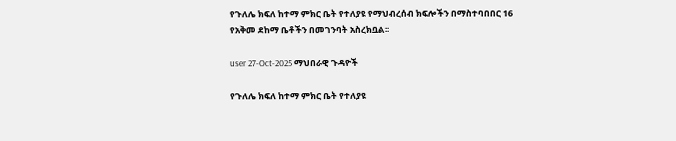የጉለሌ ክፍለ ከተማ ምክር ቤት የተለያዩ የማህብረሰብ ክፍሎችን በማስተባበበር 16 የአቅመ ደከማ ቤቶችን በመገንባት አስረክቧል፡፡

user 27-Oct-2025 ማህበራዊ ጉዳዮች

የጉለሌ ክፍለ ከተማ ምክር ቤት የተለያዩ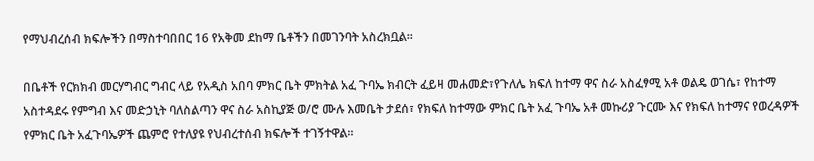የማህብረሰብ ክፍሎችን በማስተባበበር 16 የአቅመ ደከማ ቤቶችን በመገንባት አስረክቧል፡፡

በቤቶች የርክክብ መርሃግብር ግብር ላይ የአዲስ አበባ ምክር ቤት ምክትል አፈ ጉባኤ ክብርት ፈይዛ መሐመድ፣የጉለሌ ክፍለ ከተማ ዋና ስራ አስፈፃሚ አቶ ወልዴ ወገሴ፣ የከተማ አስተዳደሩ የምግብ እና መድኃኒት ባለስልጣን ዋና ስራ አስኪያጅ ወ/ሮ ሙሉ እመቤት ታደሰ፣ የክፍለ ከተማው ምክር ቤት አፈ ጉባኤ አቶ መኩሪያ ጉርሙ እና የክፍለ ከተማና የወረዳዎች የምክር ቤት አፈጉባኤዎች ጨምሮ የተለያዩ የህብረተሰብ ክፍሎች ተገኝተዋል፡፡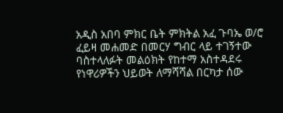አዲስ አበባ ምክር ቤት ምክትል አፈ ጉባኤ ወ/ሮ ፈይዛ መሐመድ በመርሃ ግብር ላይ ተገኝተው ባስተላለፉት መልዕክት የከተማ አስተዳደሩ የነዋሪዎችን ህይወት ለማሻሻል በርካታ ሰው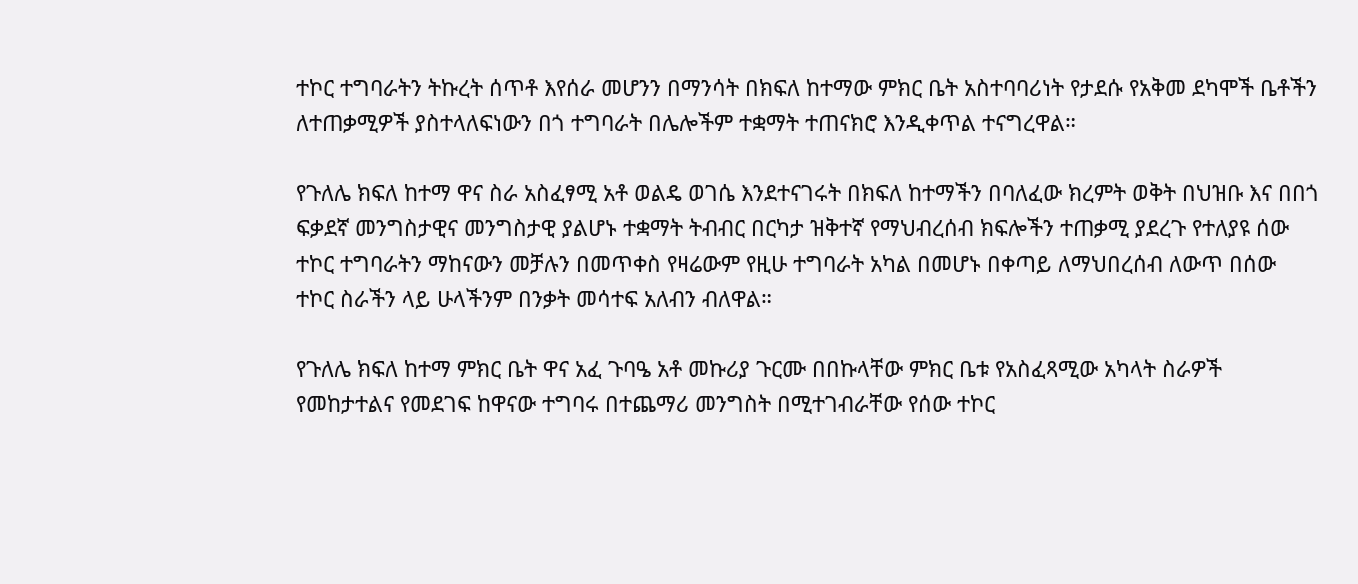ተኮር ተግባራትን ትኩረት ሰጥቶ እየሰራ መሆንን በማንሳት በክፍለ ከተማው ምክር ቤት አስተባባሪነት የታደሱ የአቅመ ደካሞች ቤቶችን ለተጠቃሚዎች ያስተላለፍነውን በጎ ተግባራት በሌሎችም ተቋማት ተጠናክሮ እንዲቀጥል ተናግረዋል።

የጉለሌ ክፍለ ከተማ ዋና ስራ አስፈፃሚ አቶ ወልዴ ወገሴ እንደተናገሩት በክፍለ ከተማችን በባለፈው ክረምት ወቅት በህዝቡ እና በበጎ ፍቃደኛ መንግስታዊና መንግስታዊ ያልሆኑ ተቋማት ትብብር በርካታ ዝቅተኛ የማህብረሰብ ክፍሎችን ተጠቃሚ ያደረጉ የተለያዩ ሰው ተኮር ተግባራትን ማከናውን መቻሉን በመጥቀስ የዛሬውም የዚሁ ተግባራት አካል በመሆኑ በቀጣይ ለማህበረሰብ ለውጥ በሰው ተኮር ስራችን ላይ ሁላችንም በንቃት መሳተፍ አለብን ብለዋል።

የጉለሌ ክፍለ ከተማ ምክር ቤት ዋና አፈ ጉባዔ አቶ መኩሪያ ጉርሙ በበኩላቸው ምክር ቤቱ የአስፈጻሚው አካላት ስራዎች የመከታተልና የመደገፍ ከዋናው ተግባሩ በተጨማሪ መንግስት በሚተገብራቸው የሰው ተኮር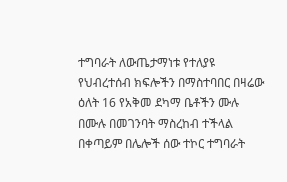ተግባራት ለውጤታማነቱ የተለያዩ የህብረተሰብ ክፍሎችን በማስተባበር በዛሬው ዕለት 16 የአቅመ ደካማ ቤቶችን ሙሉ በሙሉ በመገንባት ማስረከብ ተችላል በቀጣይም በሌሎች ሰው ተኮር ተግባራት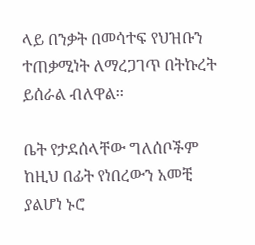ላይ በንቃት በመሳተፍ የህዝቡን ተጠቃሚነት ለማረጋገጥ በትኩረት ይሰራል ብለዋል፡፡

ቤት የታደሰላቸው ግለሰቦችም ከዚህ በፊት የነበረውን አመቺ ያልሆነ ኑሮ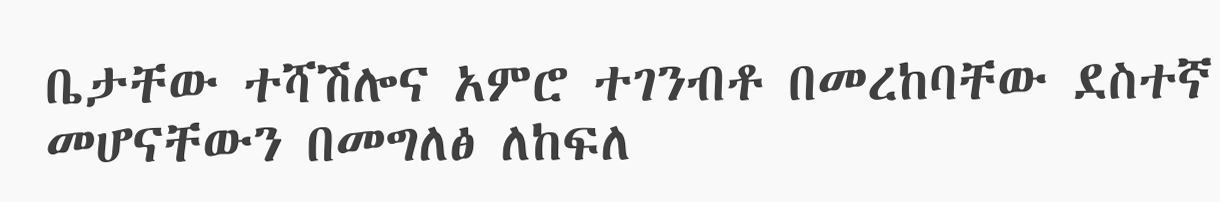ቤታቸው ተሻሽሎና አምሮ ተገንብቶ በመረከባቸው ደስተኛ መሆናቸውን በመግለፅ ለከፍለ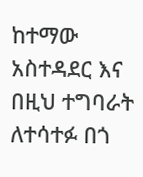ከተማው አስተዳደር እና በዚህ ተግባራት ለተሳተፉ በጎ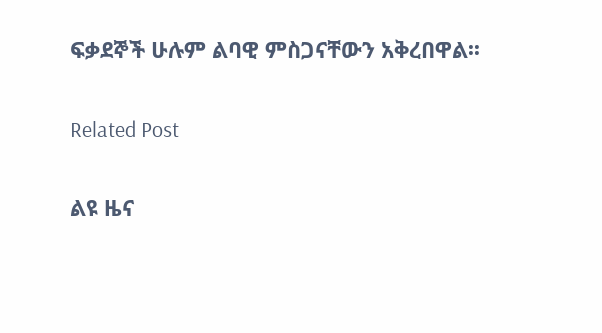ፍቃደኞች ሁሉም ልባዊ ምስጋናቸውን አቅረበዋል፡፡

Related Post

ልዩ ዜና